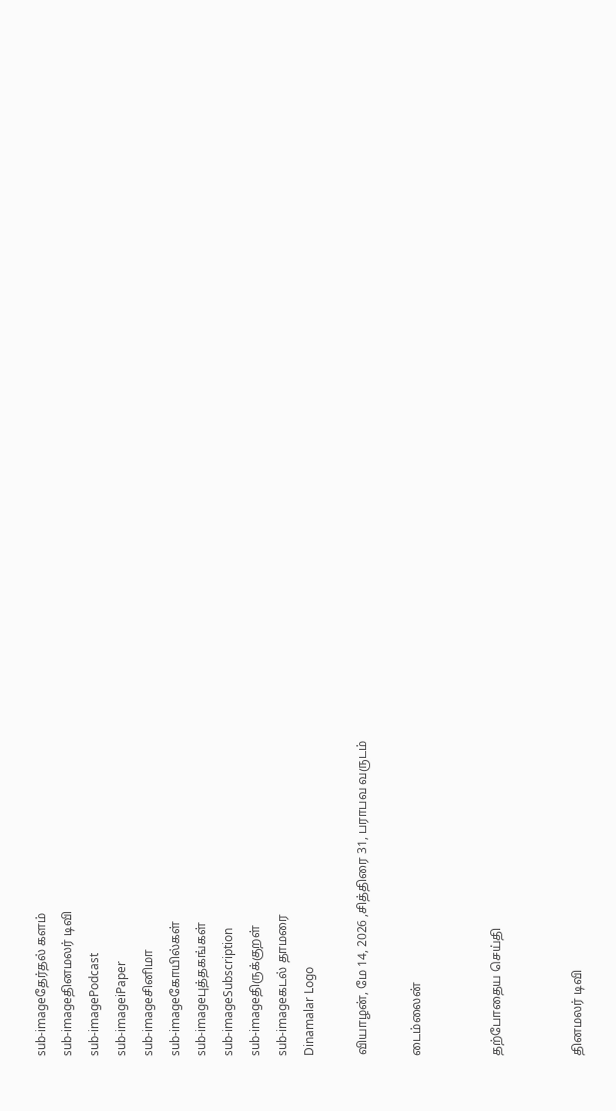sub-imageதேர்தல் களம்
sub-imageதினமலர் டிவி
sub-imagePodcast
sub-imageiPaper
sub-imageசினிமா
sub-imageகோயில்கள்
sub-imageபுத்தகங்கள்
sub-imageSubscription
sub-imageதிருக்குறள்
sub-imageகடல் தாமரை
Dinamalar Logo

வியாழன், மே 14, 2026 ,சித்திரை 31, பராபவ வருடம்

டைம்லைன்


தற்போதைய செய்தி


தினமலர் டிவி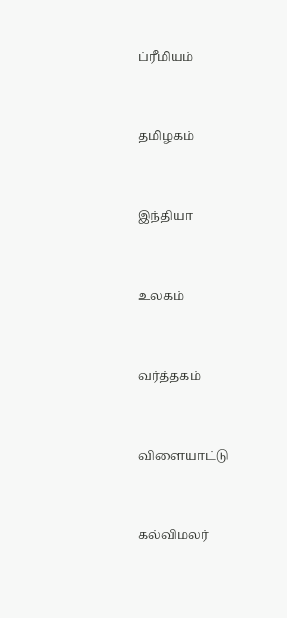ப்ரீமியம்


தமிழகம்


இந்தியா


உலகம்


வர்த்தகம்


விளையாட்டு


கல்விமலர்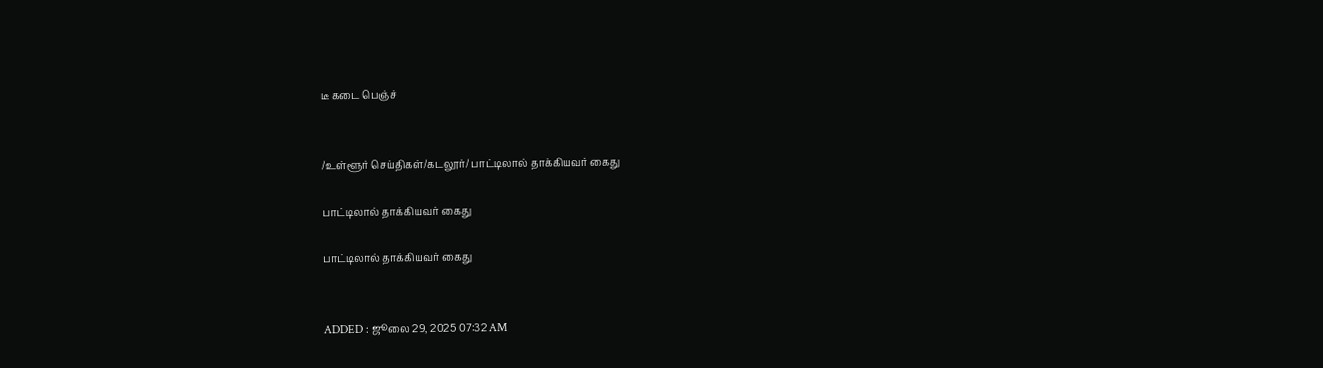டீ கடை பெஞ்ச்


/உள்ளூர் செய்திகள்/கடலூர்/ பாட்டிலால் தாக்கியவர் கைது

பாட்டிலால் தாக்கியவர் கைது

பாட்டிலால் தாக்கியவர் கைது


ADDED : ஜூலை 29, 2025 07:32 AM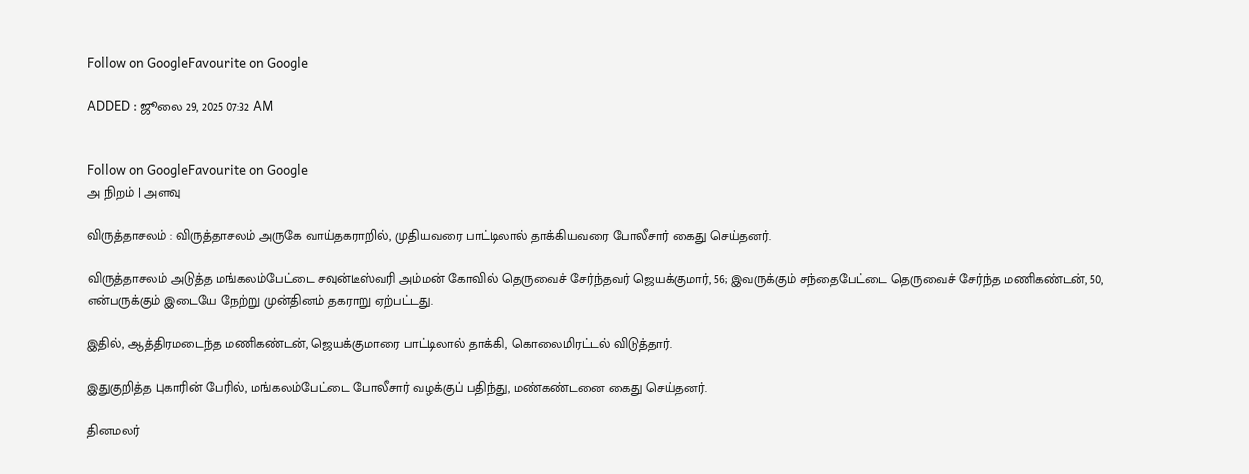Follow on GoogleFavourite on Google

ADDED : ஜூலை 29, 2025 07:32 AM


Follow on GoogleFavourite on Google
அ நிறம் | அளவு

விருத்தாசலம் : விருத்தாசலம் அருகே வாய்தகராறில், முதியவரை பாட்டிலால் தாக்கியவரை போலீசார் கைது செய்தனர்.

விருத்தாசலம் அடுத்த மங்கலம்பேட்டை சவுன்டீஸ்வரி அம்மன் கோவில் தெருவைச் சேர்ந்தவர் ஜெயக்குமார், 56; இவருக்கும் சந்தைபேட்டை தெருவைச் சேர்ந்த மணிகண்டன், 50, என்பருக்கும் இடையே நேற்று முன்தினம் தகராறு ஏற்பட்டது.

இதில், ஆத்திரமடைந்த மணிகண்டன், ஜெயக்குமாரை பாட்டிலால் தாக்கி, கொலைமிரட்டல் விடுத்தார்.

இதுகுறித்த புகாரின் பேரில், மங்கலம்பேட்டை போலீசார் வழக்குப் பதிந்து, மண்கண்டனை கைது செய்தனர்.

தினமலர்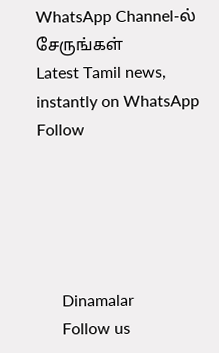WhatsApp Channel-ல் சேருங்கள்
Latest Tamil news, instantly on WhatsApp
Follow





      Dinamalar
      Follow us